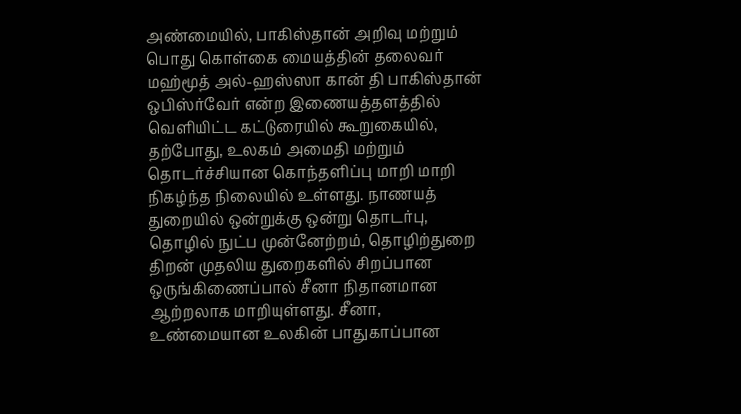அண்மையில், பாகிஸ்தான் அறிவு மற்றும் பொது கொள்கை மையத்தின் தலைவர் மஹ்மூத் அல்-ஹஸ்ஸா கான் தி பாகிஸ்தான் ஒபிஸ்ர்வேர் என்ற இணையத்தளத்தில் வெளியிட்ட கட்டுரையில் கூறுகையில், தற்போது, உலகம் அமைதி மற்றும் தொடர்ச்சியான கொந்தளிப்பு மாறி மாறி நிகழ்ந்த நிலையில் உள்ளது. நாணயத் துறையில் ஒன்றுக்கு ஒன்று தொடர்பு, தொழில் நுட்ப முன்னேற்றம், தொழிற்துறை திறன் முதலிய துறைகளில் சிறப்பான ஒருங்கிணைப்பால் சீனா நிதானமான ஆற்றலாக மாறியுள்ளது. சீனா, உண்மையான உலகின் பாதுகாப்பான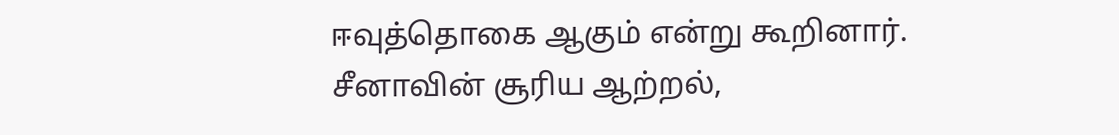ஈவுத்தொகை ஆகும் என்று கூறினார்.
சீனாவின் சூரிய ஆற்றல்,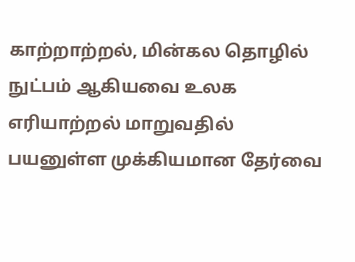காற்றாற்றல், மின்கல தொழில் நுட்பம் ஆகியவை உலக எரியாற்றல் மாறுவதில் பயனுள்ள முக்கியமான தேர்வை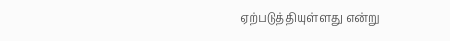ஏற்படுத்தியுள்ளது என்று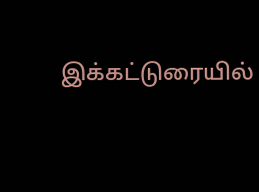இக்கட்டுரையில்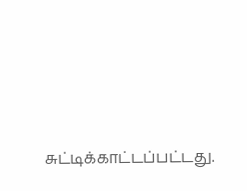சுட்டிக்காட்டப்பட்டது.